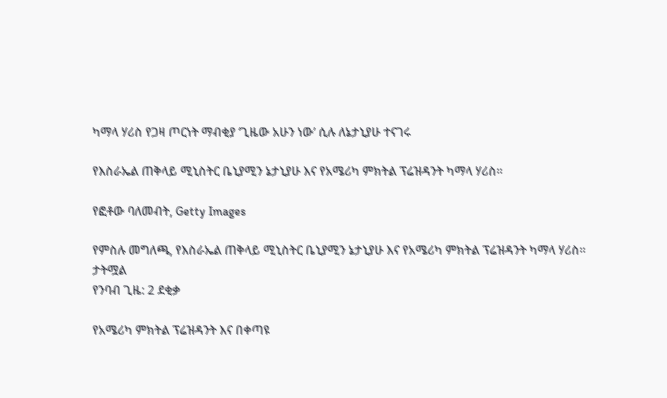ካማላ ሃሪስ የጋዛ ጦርነት ማብቂያ ‘ጊዜው አሁን ነው’ ሲሉ ለኔታኒያሁ ተናገሩ

የእስራኤል ጠቅላይ ሚኒስትር ቤኒያሚን ኔታኒያሁ እና የአሜሪካ ምክትል ፕሬዝዳንት ካማላ ሃሪስ።

የፎቶው ባለመብት, Getty Images

የምስሉ መግለጫ, የእስራኤል ጠቅላይ ሚኒስትር ቤኒያሚን ኔታኒያሁ እና የአሜሪካ ምክትል ፕሬዝዳንት ካማላ ሃሪስ።
ታትሟል
የንባብ ጊዜ: 2 ደቂቃ

የአሜሪካ ምክትል ፕሬዝዳንት እና በቀጣዩ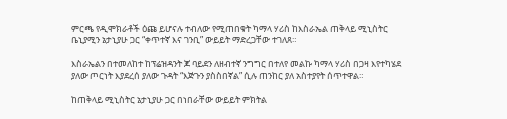ምርጫ የዲሞክራቶች ዕጩ ይሆናሉ ተብለው የሚጠበቁት ካማላ ሃሪስ ከእስራኤል ጠቅላይ ሚኒስትር ቤኒያሚን ኔታኒያሁ ጋር “ቀጥተኛ እና ገንቢ” ውይይት ማድረጋቸው ተገለጸ።

እስራኤልን በተመለከተ ከፕሬዝዳንት ጆ ባይደን ለዘብተኛ ንግግር በተለየ መልኩ ካማላ ሃሪስ በጋዛ እየተካሄደ ያለው ጦርነት እያደረሰ ያለው ጉዳት “እጅጉን ያስስበኛል” ሲሉ ጠንከር ያለ አስተያየት ሰጥተዋል።

ከጠቅላይ ሚኒስትር ኔታኒያሁ ጋር በነበራቸው ውይይት ምክትል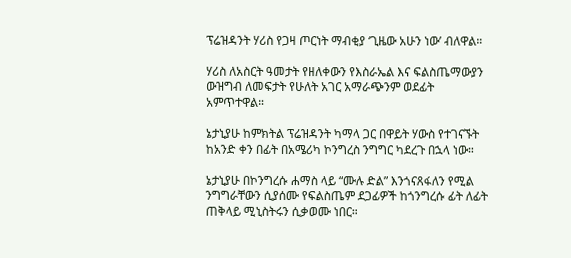ፕሬዝዳንት ሃሪስ የጋዛ ጦርነት ማብቂያ ‘ጊዜው አሁን ነው’ ብለዋል።

ሃሪስ ለአስርት ዓመታት የዘለቀውን የእስራኤል እና ፍልስጤማውያን ውዝግብ ለመፍታት የሁለት አገር አማራጭንም ወደፊት አምጥተዋል።

ኔታኒያሁ ከምክትል ፕሬዝዳንት ካማላ ጋር በዋይት ሃውስ የተገናኙት ከአንድ ቀን በፊት በአሜሪካ ኮንግረስ ንግግር ካደረጉ በኋላ ነው።

ኔታኒያሁ በኮንግረሱ ሐማስ ላይ “ሙሉ ድል” እንጎናጸፋለን የሚል ንግግራቸውን ሲያሰሙ የፍልስጤም ደጋፊዎች ከጎንግረሱ ፊት ለፊት ጠቅላይ ሚኒስትሩን ሲቃወሙ ነበር።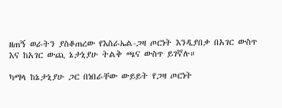ዘጠኝ ወራትን ያስቆጠረው የእስራኤል-ጋዛ ጦርነት እንዲያበቃ በአገር ውስጥ እና ከአገር ውጪ ኔታኒያሁ ትልቅ ጫና ውስጥ ይገኛሉ።

ካማላ ከኔታኒያሁ ጋር በነበራቸው ውይይት የጋዛ ጦርነት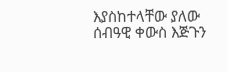እያስከተላቸው ያለው ሰብዓዊ ቀውስ እጅጉን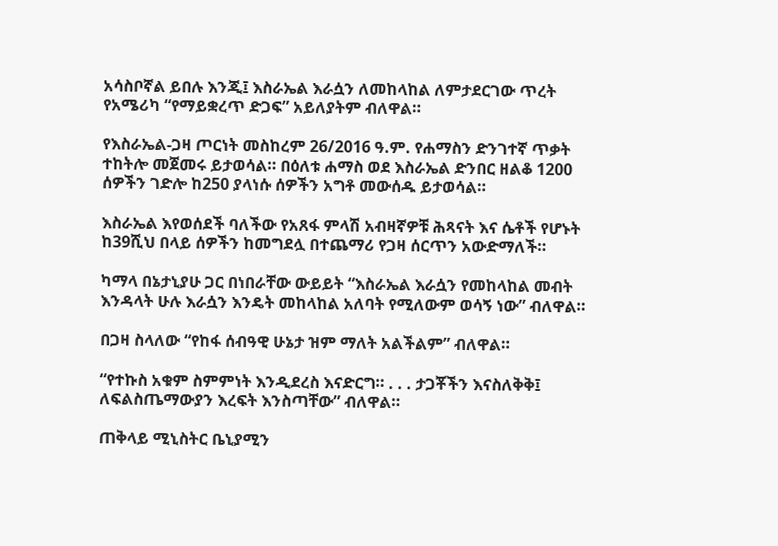አሳስቦኛል ይበሉ እንጂ፤ እስራኤል እራሷን ለመከላከል ለምታደርገው ጥረት የአሜሪካ “የማይቋረጥ ድጋፍ” አይለያትም ብለዋል።

የእስራኤል-ጋዛ ጦርነት መስከረም 26/2016 ዓ.ም. የሐማስን ድንገተኛ ጥቃት ተከትሎ መጀመሩ ይታወሳል። በዕለቱ ሐማስ ወደ እስራኤል ድንበር ዘልቆ 1200 ሰዎችን ገድሎ ከ250 ያላነሱ ሰዎችን አግቶ መውሰዱ ይታወሳል።

እስራኤል እየወሰደች ባለችው የአጸፋ ምላሽ አብዛኛዎቹ ሕጻናት እና ሴቶች የሆኑት ከ39ሺህ በላይ ሰዎችን ከመግደሏ በተጨማሪ የጋዛ ሰርጥን አውድማለች።

ካማላ በኔታኒያሁ ጋር በነበራቸው ውይይት “እስራኤል እራሷን የመከላከል መብት እንዳላት ሁሉ እራሷን እንዴት መከላከል አለባት የሚለውም ወሳኝ ነው” ብለዋል።

በጋዛ ስላለው “የከፋ ሰብዓዊ ሁኔታ ዝም ማለት አልችልም” ብለዋል።

“የተኩስ አቁም ስምምነት እንዲደረስ እናድርግ። . . . ታጋቾችን እናስለቅቅ፤ ለፍልስጤማውያን እረፍት እንስጣቸው” ብለዋል።

ጠቅላይ ሚኒስትር ቤኒያሚን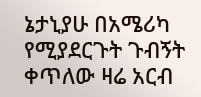ኔታኒያሁ በአሜሪካ የሚያደርጉት ጉብኝት ቀጥለው ዛሬ አርብ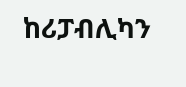ከሪፓብሊካን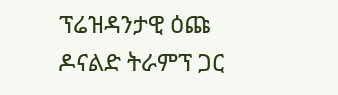ፕሬዝዳንታዊ ዕጩ ዶናልድ ትራምፕ ጋር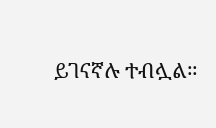ይገናኛሉ ተብሏል።